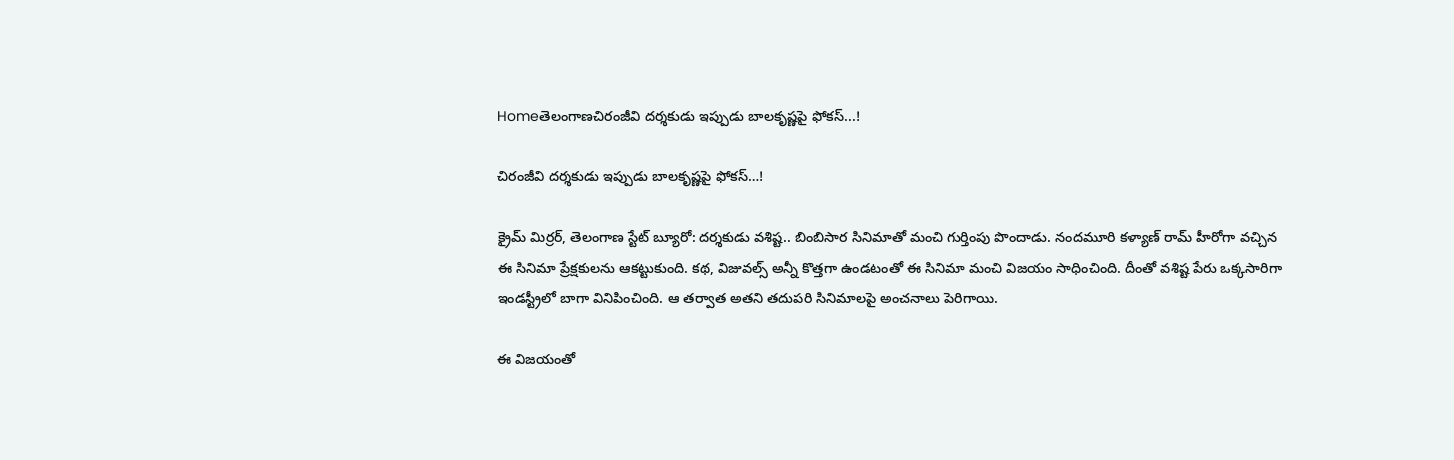Homeతెలంగాణచిరంజీవి దర్శకుడు ఇప్పుడు బాలకృష్ణపై ఫోకస్...!

చిరంజీవి దర్శకుడు ఇప్పుడు బాలకృష్ణపై ఫోకస్…!

క్రైమ్ మిర్రర్, తెలంగాణ స్టేట్ బ్యూరో: దర్శకుడు వశిష్ట.. బింబిసార సినిమాతో మంచి గుర్తింపు పొందాడు. నందమూరి కళ్యాణ్ రామ్ హీరోగా వచ్చిన ఈ సినిమా ప్రేక్షకులను ఆకట్టుకుంది. కథ, విజువల్స్ అన్నీ కొత్తగా ఉండటంతో ఈ సినిమా మంచి విజయం సాధించింది. దీంతో వశిష్ట పేరు ఒక్కసారిగా ఇండస్ట్రీలో బాగా వినిపించింది. ఆ తర్వాత అతని తదుపరి సినిమాలపై అంచనాలు పెరిగాయి.

ఈ విజయంతో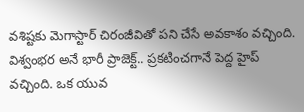వశిష్టకు మెగాస్టార్ చిరంజీవితో పని చేసే అవకాశం వచ్చింది. విశ్వంభర అనే భారీ ప్రాజెక్ట్.. ప్రకటించగానే పెద్ద హైప్ వచ్చింది. ఒక యువ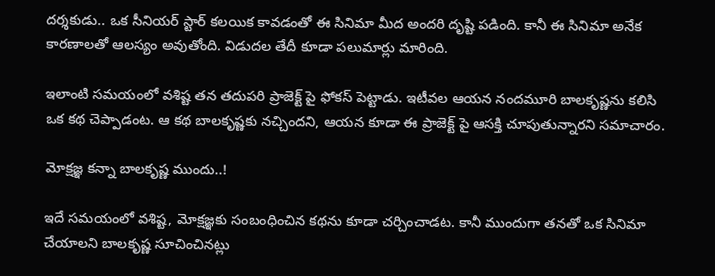దర్శకుడు.. ఒక సీనియర్ స్టార్ కలయిక కావడంతో ఈ సినిమా మీద అందరి దృష్టి పడింది. కానీ ఈ సినిమా అనేక కారణాలతో ఆలస్యం అవుతోంది. విడుదల తేదీ కూడా పలుమార్లు మారింది.

ఇలాంటి సమయంలో వశిష్ట తన తదుపరి ప్రాజెక్ట్ పై ఫోకస్ పెట్టాడు. ఇటీవల ఆయన నందమూరి బాలకృష్ణను కలిసి ఒక కథ చెప్పాడంట. ఆ కథ బాలకృష్ణకు నచ్చిందని, ఆయన కూడా ఈ ప్రాజెక్ట్ పై ఆసక్తి చూపుతున్నారని సమాచారం.

మోక్షజ్ఞ కన్నా బాలకృష్ణ ముందు..!

ఇదే సమయంలో వశిష్ట, మోక్షజ్ఞకు సంబంధించిన కథను కూడా చర్చించాడట. కానీ ముందుగా తనతో ఒక సినిమా చేయాలని బాలకృష్ణ సూచించినట్లు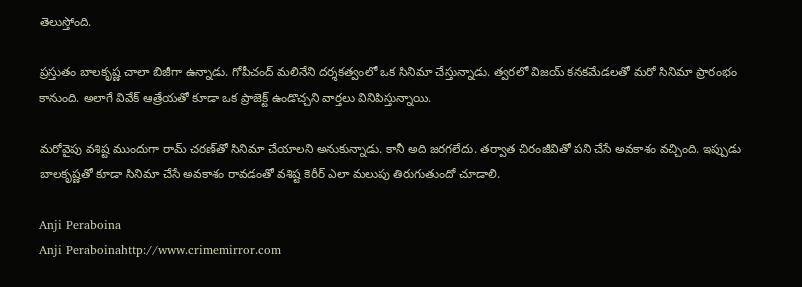తెలుస్తోంది.

ప్రస్తుతం బాలకృష్ణ చాలా బిజీగా ఉన్నాడు. గోపీచంద్ మలినేని దర్శకత్వంలో ఒక సినిమా చేస్తున్నాడు. త్వరలో విజయ్ కనకమేడలతో మరో సినిమా ప్రారంభం కానుంది. అలాగే వివేక్ ఆత్రేయతో కూడా ఒక ప్రాజెక్ట్ ఉండొచ్చని వార్తలు వినిపిస్తున్నాయి.

మరోవైపు వశిష్ట ముందుగా రామ్ చరణ్‌తో సినిమా చేయాలని అనుకున్నాడు. కానీ అది జరగలేదు. తర్వాత చిరంజీవితో పని చేసే అవకాశం వచ్చింది. ఇప్పుడు బాలకృష్ణతో కూడా సినిమా చేసే అవకాశం రావడంతో వశిష్ట కెరీర్ ఎలా మలుపు తిరుగుతుందో చూడాలి.

Anji Peraboina
Anji Peraboinahttp://www.crimemirror.com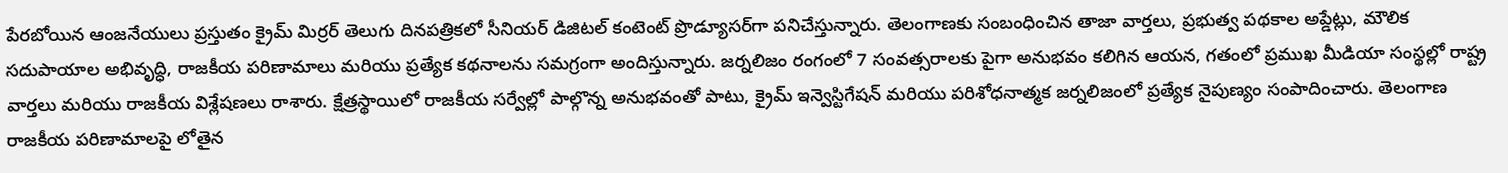పేరబోయిన ఆంజనేయులు ప్రస్తుతం క్రైమ్ మిర్రర్ తెలుగు దినపత్రికలో సీనియర్ డిజిటల్ కంటెంట్ ప్రొడ్యూసర్‌గా పనిచేస్తున్నారు. తెలంగాణకు సంబంధించిన తాజా వార్తలు, ప్రభుత్వ పథకాల అప్డేట్లు, మౌలిక సదుపాయాల అభివృద్ధి, రాజకీయ పరిణామాలు మరియు ప్రత్యేక కథనాలను సమగ్రంగా అందిస్తున్నారు. జర్నలిజం రంగంలో 7 సంవత్సరాలకు పైగా అనుభవం కలిగిన ఆయన, గతంలో ప్రముఖ మీడియా సంస్థల్లో రాష్ట్ర వార్తలు మరియు రాజకీయ విశ్లేషణలు రాశారు. క్షేత్రస్థాయిలో రాజకీయ సర్వేల్లో పాల్గొన్న అనుభవంతో పాటు, క్రైమ్ ఇన్వెస్టిగేషన్ మరియు పరిశోధనాత్మక జర్నలిజంలో ప్రత్యేక నైపుణ్యం సంపాదించారు. తెలంగాణ రాజకీయ పరిణామాలపై లోతైన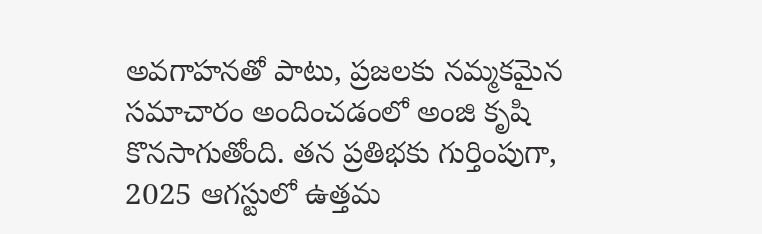అవగాహనతో పాటు, ప్రజలకు నమ్మకమైన సమాచారం అందించడంలో అంజి కృషి కొనసాగుతోంది. తన ప్రతిభకు గుర్తింపుగా, 2025 ఆగస్టులో ఉత్తమ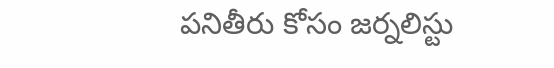పనితీరు కోసం జర్నలిస్టు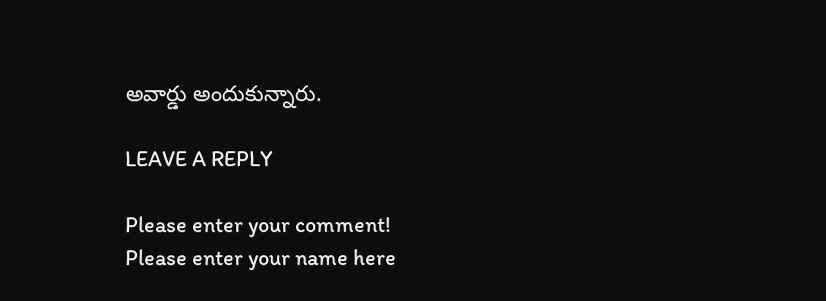అవార్డు అందుకున్నారు.

LEAVE A REPLY

Please enter your comment!
Please enter your name here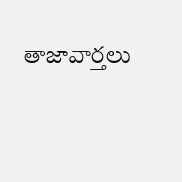తాజావార్తలు